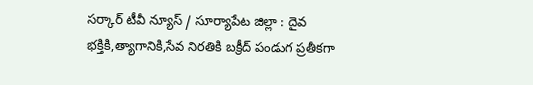సర్కార్ టీవీ న్యూస్ / సూర్యాపేట జిల్లా : దైవ భక్తికి,త్యాగానికి,సేవ నిరతికి బక్రీద్ పండుగ ప్రతీకగా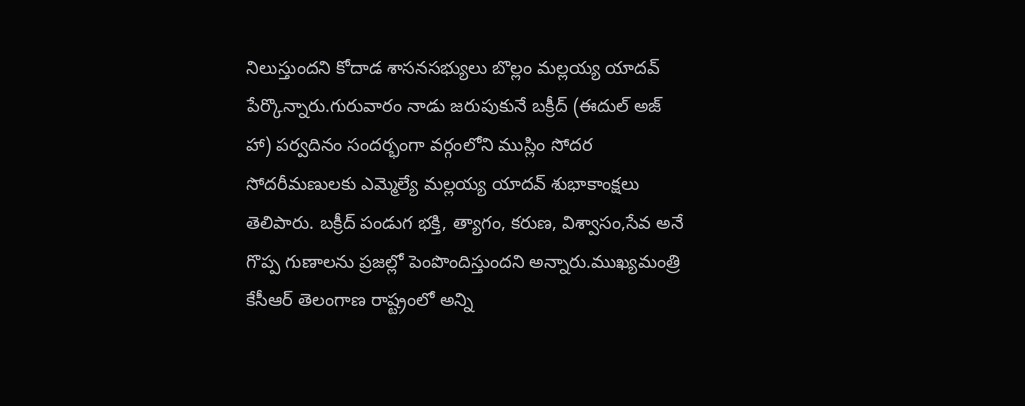నిలుస్తుందని కోదాడ శాసనసభ్యులు బొల్లం మల్లయ్య యాదవ్ పేర్కొన్నారు.గురువారం నాడు జరుపుకునే బక్రీద్ (ఈదుల్ అజ్ హా) పర్వదినం సందర్భంగా వర్గంలోని ముస్లిం సోదర సోదరీమణులకు ఎమ్మెల్యే మల్లయ్య యాదవ్ శుభాకాంక్షలు తెలిపారు. బక్రీద్ పండుగ భక్తి, త్యాగం, కరుణ, విశ్వాసం,సేవ అనే గొప్ప గుణాలను ప్రజల్లో పెంపొందిస్తుందని అన్నారు.ముఖ్యమంత్రి కేసీఆర్ తెలంగాణ రాష్ట్రంలో అన్ని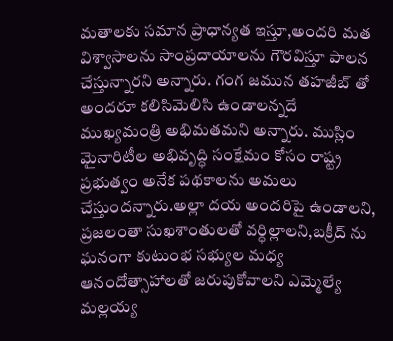మతాలకు సమాన ప్రాధాన్యత ఇస్తూ,అందరి మత విశ్వాసాలను సాంప్రదాయాలను గౌరవిస్తూ పాలన చేస్తున్నారని అన్నారు. గంగ జమున తహజీబ్ తో అందరూ కలిసిమెలిసి ఉండాలన్నదే ముఖ్యమంత్రి అభిమతమని అన్నారు. ముస్లిం మైనారిటీల అభివృద్ధి సంక్షేమం కోసం రాష్ట్ర ప్రభుత్వం అనేక పథకాలను అమలు చేస్తుందన్నారు.అల్లా దయ అందరిపై ఉండాలని, ప్రజలంతా సుఖశాంతులతో వర్ధిల్లాలని,బక్రీద్ ను ఘనంగా కుటుంభ సభ్యుల మధ్య ఆనందోత్సాహాలతో జరుపుకోవాలని ఎమ్మెల్యే మల్లయ్య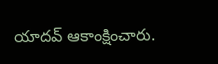యాదవ్ ఆకాంక్షించారు.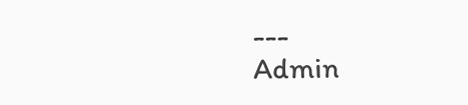---
Admin